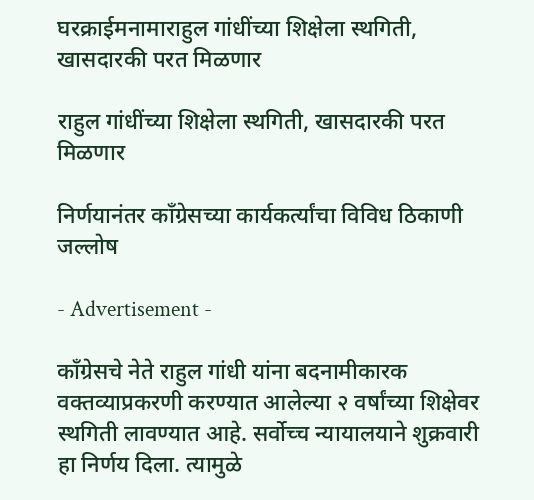घरक्राईमनामाराहुल गांधींच्या शिक्षेला स्थगिती, खासदारकी परत मिळणार

राहुल गांधींच्या शिक्षेला स्थगिती, खासदारकी परत मिळणार

निर्णयानंतर काँग्रेसच्या कार्यकर्त्यांचा विविध ठिकाणी जल्लोष

- Advertisement -

काँग्रेसचे नेते राहुल गांधी यांना बदनामीकारक वक्तव्याप्रकरणी करण्यात आलेल्या २ वर्षांच्या शिक्षेवर स्थगिती लावण्यात आहे. सर्वोच्च न्यायालयाने शुक्रवारी हा निर्णय दिला. त्यामुळे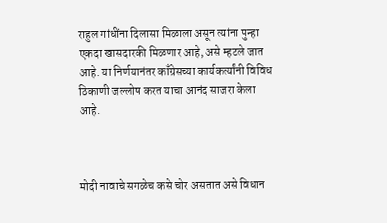राहुल गांधींना दिलासा मिळाला असून त्यांना पुन्हा एकदा खासदारकी मिळणार आहे, असे म्हटले जात आहे. या निर्णयानंतर काँग्रेसच्या कार्यकर्त्यांनी विविध ठिकाणी जल्लोष करत याचा आनंद साजरा केला आहे.



मोदी नावाचे सगळेच कसे चोर असतात असे विधान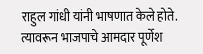राहुल गांधी यांनी भाषणात केले होते. त्यावरून भाजपाचे आमदार पूर्णेश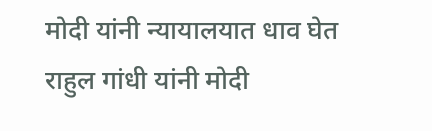मोदी यांनी न्यायालयात धाव घेत राहुल गांधी यांनी मोदी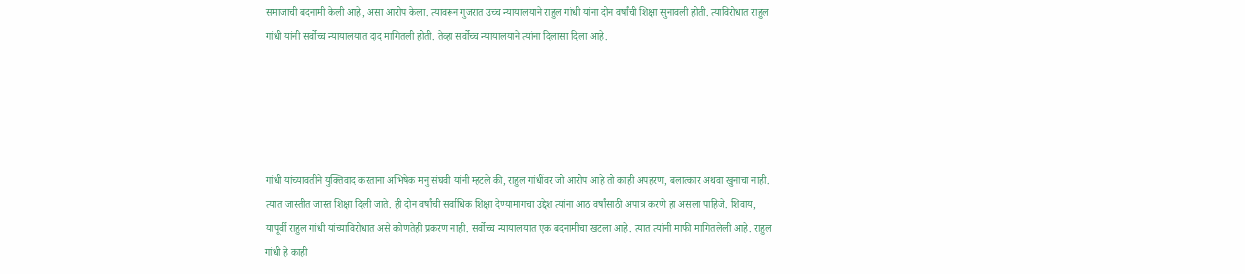समाजाची बदनामी केली आहे, असा आरोप केला. त्यावरून गुजरात उच्च न्यायालयाने राहुल गांधी यांना दोन वर्षांची शिक्षा सुनावली होती. त्याविरोधात राहुल गांधी यांनी सर्वोच्च न्यायालयात दाद मागितली होती. तेव्हा सर्वोच्च न्यायालयाने त्यांना दिलासा दिला आहे.





गांधी यांच्यावतीने युक्तिवाद करताना अभिषेक मनु संघवी यांनी म्हटले की, राहुल गांधींवर जो आरोप आहे तो काही अपहरण, बलात्कार अथवा खुनाचा नाही. त्यात जास्तीत जास्त शिक्षा दिली जाते. ही दोन वर्षांची सर्वाधिक शिक्षा देण्यामागचा उद्देश त्यांना आठ वर्षांसाठी अपात्र करणे हा असला पाहिजे. शिवाय, यापूर्वी राहुल गांधी यांच्याविरोधात असे कोणतेही प्रकरण नाही. सर्वोच्च न्यायालयात एक बदनामीचा खटला आहे. त्यात त्यांनी माफी मागितलेली आहे. राहुल गांधी हे काही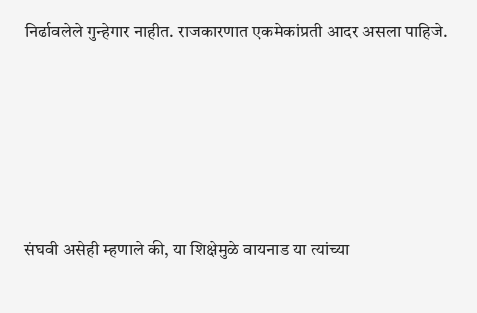निर्ढावलेले गुन्हेगार नाहीत. राजकारणात एकमेकांप्रती आदर असला पाहिजे.





संघवी असेही म्हणाले की, या शिक्षेमुळे वायनाड या त्यांच्या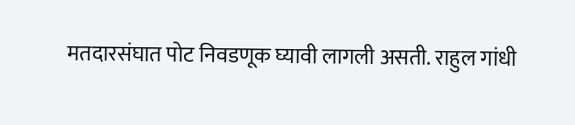मतदारसंघात पोट निवडणूक घ्यावी लागली असती. राहुल गांधी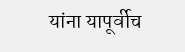यांना यापूर्वीच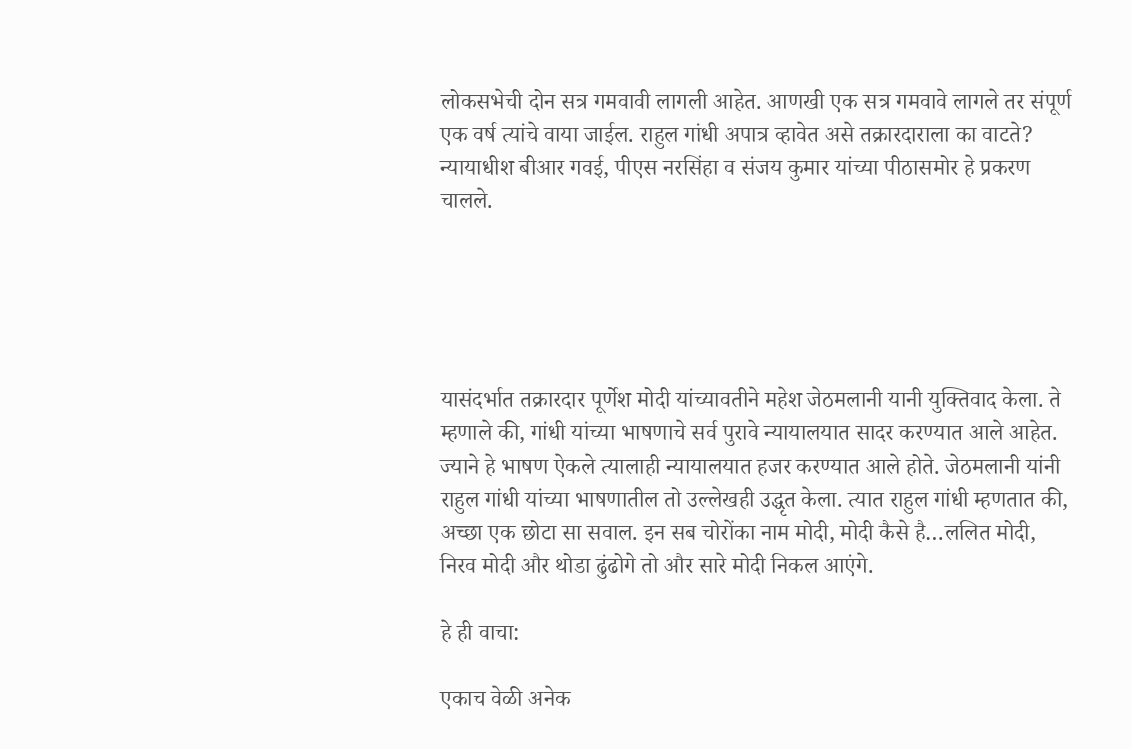लोकसभेची दोन सत्र गमवावी लागली आहेत. आणखी एक सत्र गमवावे लागले तर संपूर्ण एक वर्ष त्यांचे वाया जाईल. राहुल गांधी अपात्र व्हावेत असे तक्रारदाराला का वाटते? न्यायाधीश बीआर गवई, पीएस नरसिंहा व संजय कुमार यांच्या पीठासमोर हे प्रकरण चालले.





यासंदर्भात तक्रारदार पूर्णेश मोदी यांच्यावतीने महेश जेठमलानी यानी युक्तिवाद केला. ते म्हणाले की, गांधी यांच्या भाषणाचे सर्व पुरावे न्यायालयात सादर करण्यात आले आहेत. ज्याने हे भाषण ऐकले त्यालाही न्यायालयात हजर करण्यात आले होते. जेठमलानी यांनी राहुल गांधी यांच्या भाषणातील तो उल्लेखही उद्धृत केला. त्यात राहुल गांधी म्हणतात की, अच्छा एक छोटा सा सवाल. इन सब चोरोंका नाम मोदी, मोदी कैसे है…ललित मोदी, निरव मोदी और थोडा ढुंढोगे तो और सारे मोदी निकल आएंगे.

हे ही वाचा:

एकाच वेळी अनेक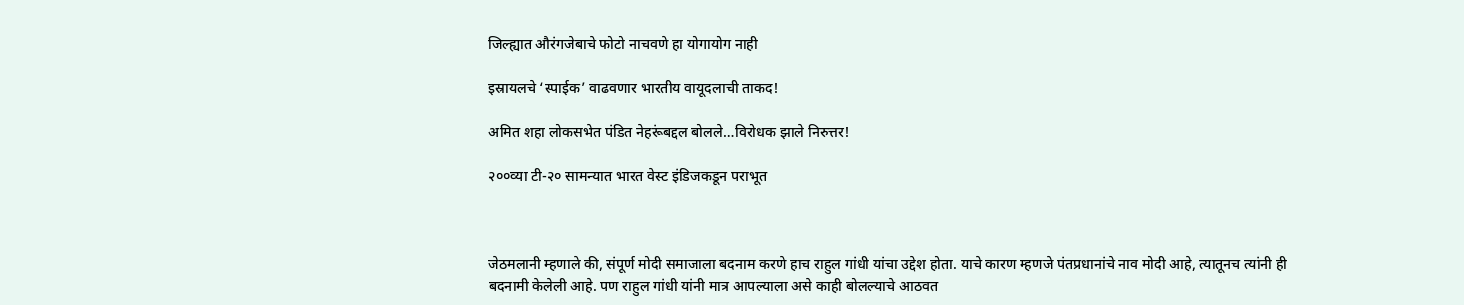जिल्ह्यात औरंगजेबाचे फोटो नाचवणे हा योगायोग नाही

इस्रायलचे ‘स्पाईक’ वाढवणार भारतीय वायूदलाची ताकद!

अमित शहा लोकसभेत पंडित नेहरूंबद्दल बोलले…विरोधक झाले निरुत्तर!

२००व्या टी-२० सामन्यात भारत वेस्ट इंडिजकडून पराभूत



जेठमलानी म्हणाले की, संपूर्ण मोदी समाजाला बदनाम करणे हाच राहुल गांधी यांचा उद्देश होता. याचे कारण म्हणजे पंतप्रधानांचे नाव मोदी आहे, त्यातूनच त्यांनी ही बदनामी केलेली आहे. पण राहुल गांधी यांनी मात्र आपल्याला असे काही बोलल्याचे आठवत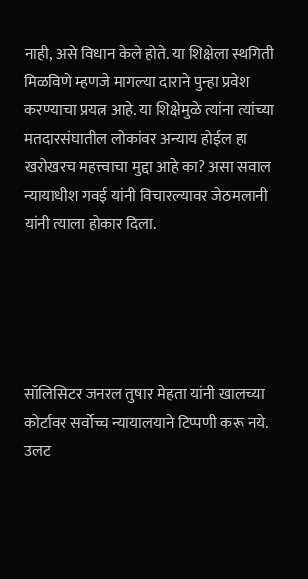नाही, असे विधान केले होते. या शिक्षेला स्थगिती मिळविणे म्हणजे मागल्या दाराने पुन्हा प्रवेश करण्याचा प्रयत्न आहे. या शिक्षेमुळे त्यांना त्यांच्या मतदारसंघातील लोकांवर अन्याय होईल हा खरोखरच महत्त्वाचा मुद्दा आहे का? असा सवाल न्यायाधीश गवई यांनी विचारल्यावर जेठमलानी यांनी त्याला होकार दिला.





सॉलिसिटर जनरल तुषार मेहता यांनी खालच्या कोर्टावर सर्वोच्च न्यायालयाने टिप्पणी करू नये. उलट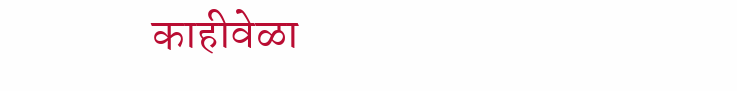काहीवेळा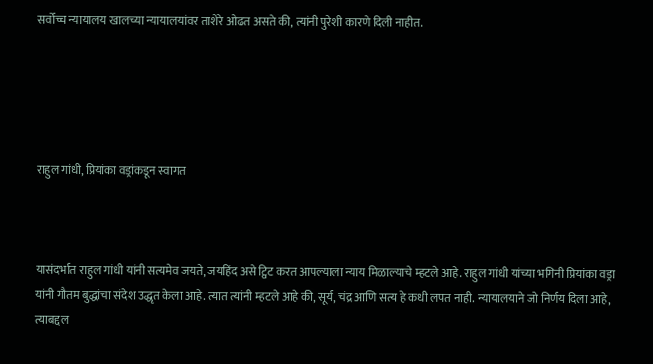सर्वोच्च न्यायालय खालच्या न्यायालयांवर ताशेरे ओढत असते की, त्यांनी पुरेशी कारणे दिली नाहीत.





राहुल गांधी, प्रियांका वड्रांकडून स्वागत



यासंदर्भात राहुल गांधी यांनी सत्यमेव जयते, जयहिंद असे ट्विट करत आपल्याला न्याय मिळाल्याचे म्हटले आहे. राहुल गांधी यांच्या भगिनी प्रियांका वड्रा यांनी गौतम बुद्धांचा संदेश उद्धृत केला आहे. त्यात त्यांनी म्हटले आहे की, सूर्य, चंद्र आणि सत्य हे कधी लपत नाही. न्यायालयाने जो निर्णय दिला आहे, त्याबद्दल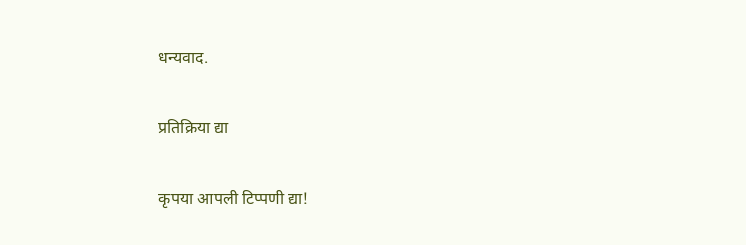धन्यवाद.

प्रतिक्रिया द्या

कृपया आपली टिप्पणी द्या!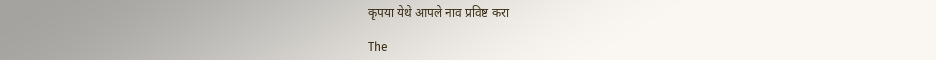कृपया येथे आपले नाव प्रविष्ट करा

The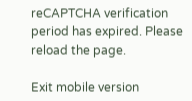reCAPTCHA verification period has expired. Please reload the page.

Exit mobile version